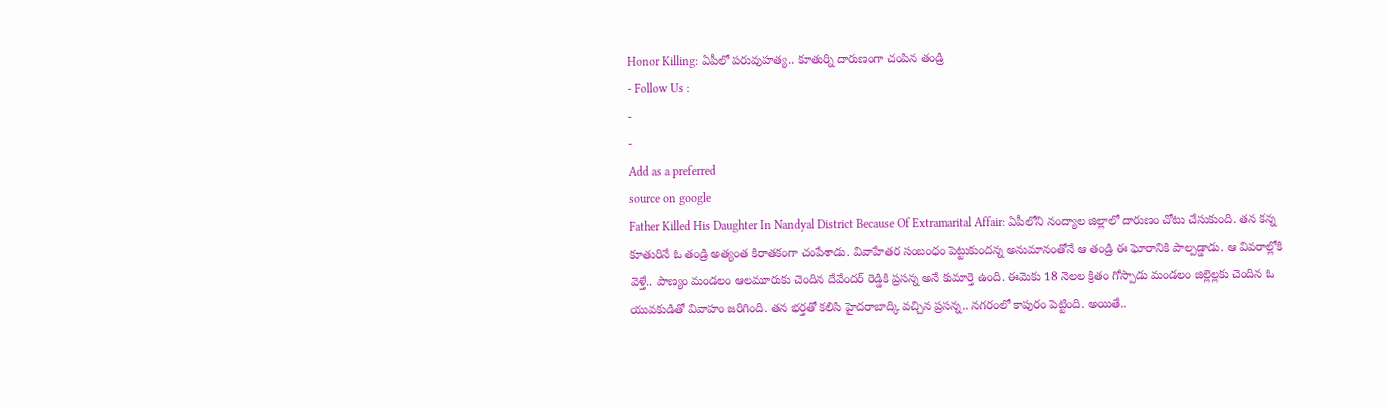Honor Killing: ఏపీలో పరువుహత్య.. కూతుర్ని దారుణంగా చంపిన తండ్రి
- Follow Us :
-
-
Add as a preferred
source on google
Father Killed His Daughter In Nandyal District Because Of Extramarital Affair: ఏపీలోని నంద్యాల జిల్లాలో దారుణం చోటు చేసుకుంది. తన కన్న కూతురినే ఓ తండ్రి అత్యంత కిరాతకంగా చంపేశాడు. వివాహేతర సంబంధం పెట్టుకుందన్న అనుమానంతోనే ఆ తండ్రి ఈ ఘోరానికి పాల్పడ్డాడు. ఆ వివరాల్లోకి వెళ్తే.. పాణ్యం మండలం ఆలమూరుకు చెందిన దేవేందర్ రెడ్డికి ప్రసన్న అనే కుమార్తె ఉంది. ఈమెకు 18 నెలల క్రితం గోస్పాడు మండలం జిల్లెల్లకు చెందిన ఓ యువకుడితో వివాహం జరిగింది. తన భర్తతో కలిసి హైదరాబాద్కి వచ్చిన ప్రసన్న.. నగరంలో కాపురం పెట్టింది. అయితే..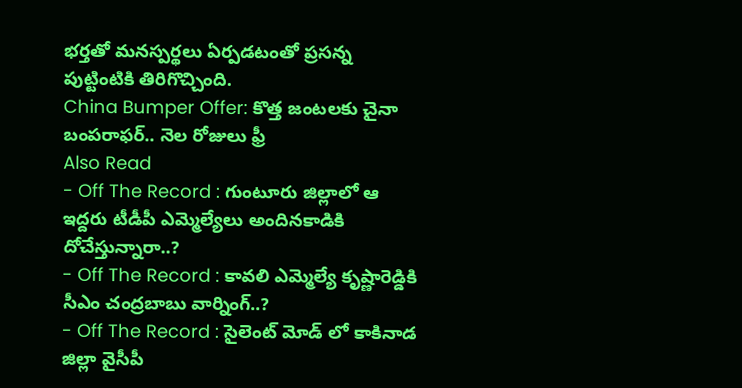భర్తతో మనస్పర్థలు ఏర్పడటంతో ప్రసన్న పుట్టింటికి తిరిగొచ్చింది.
China Bumper Offer: కొత్త జంటలకు చైనా బంపరాఫర్.. నెల రోజులు ఫ్రీ
Also Read
- Off The Record : గుంటూరు జిల్లాలో ఆ ఇద్దరు టీడీపీ ఎమ్మెల్యేలు అందినకాడికి దోచేస్తున్నారా..?
- Off The Record : కావలి ఎమ్మెల్యే కృష్ణారెడ్డికి సీఎం చంద్రబాబు వార్నింగ్..?
- Off The Record : సైలెంట్ మోడ్ లో కాకినాడ జిల్లా వైసీపీ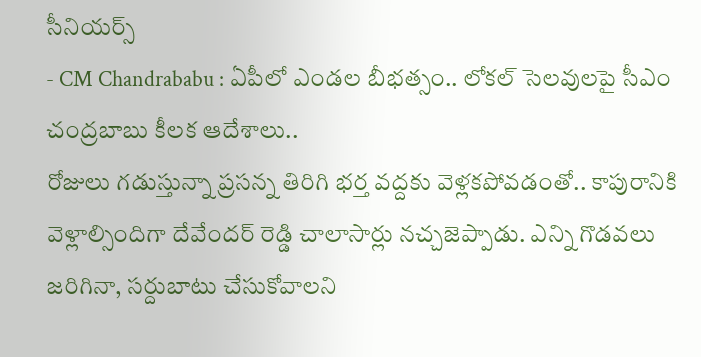సీనియర్స్
- CM Chandrababu : ఏపీలో ఎండల బీభత్సం.. లోకల్ సెలవులపై సీఎం చంద్రబాబు కీలక ఆదేశాలు..
రోజులు గడుస్తున్నా ప్రసన్న తిరిగి భర్త వద్దకు వెళ్లకపోవడంతో.. కాపురానికి వెళ్లాల్సిందిగా దేవేందర్ రెడ్డి చాలాసార్లు నచ్చజెప్పాడు. ఎన్ని గొడవలు జరిగినా, సర్దుబాటు చేసుకోవాలని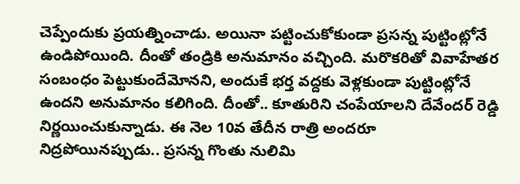చెప్పేందుకు ప్రయత్నించాడు. అయినా పట్టించుకోకుండా ప్రసన్న పుట్టింట్లోనే ఉండిపోయింది. దీంతో తండ్రికి అనుమానం వచ్చింది. మరొకరితో వివాహేతర సంబంధం పెట్టుకుందేమోనని, అందుకే భర్త వద్దకు వెళ్లకుండా పుట్టింట్లోనే ఉందని అనుమానం కలిగింది. దీంతో.. కూతురిని చంపేయాలని దేవేందర్ రెడ్డి నిర్ణయించుకున్నాడు. ఈ నెల 10వ తేదీన రాత్రి అందరూ నిద్రపోయినప్పుడు.. ప్రసన్న గొంతు నులిమి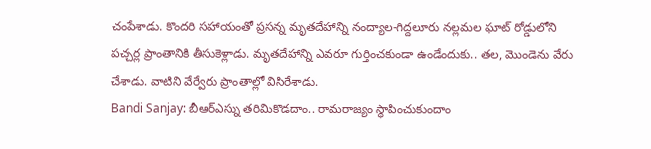చంపేశాడు. కొందరి సహాయంతో ప్రసన్న మృతదేహాన్ని నంద్యాల-గిద్దలూరు నల్లమల ఘాట్ రోడ్డులోని పచ్చర్ల ప్రాంతానికి తీసుకెళ్లాడు. మృతదేహాన్ని ఎవరూ గుర్తించకుండా ఉండేందుకు.. తల, మొండెను వేరు చేశాడు. వాటిని వేర్వేరు ప్రాంతాల్లో విసిరేశాడు.
Bandi Sanjay: బీఆర్ఎస్ను తరిమికొడదాం.. రామరాజ్యం స్థాపించుకుందాం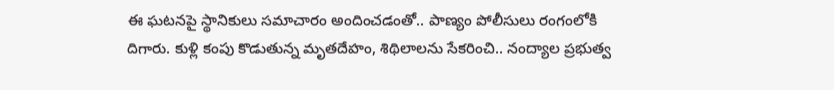ఈ ఘటనపై స్థానికులు సమాచారం అందించడంతో.. పాణ్యం పోలీసులు రంగంలోకి దిగారు. కుళ్లి కంపు కొడుతున్న మృతదేహం, శిథిలాలను సేకరించి.. నంద్యాల ప్రభుత్వ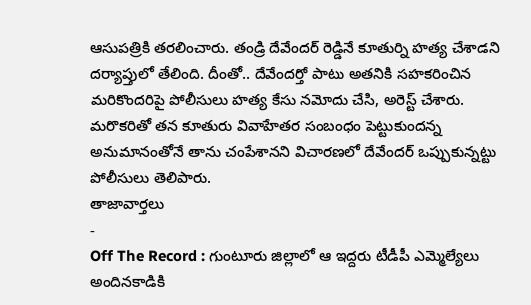ఆసుపత్రికి తరలించారు. తండ్రి దేవేందర్ రెడ్డినే కూతుర్ని హత్య చేశాడని దర్యాప్తులో తేలింది. దీంతో.. దేవేందర్తో పాటు అతనికి సహకరించిన మరికొందరిపై పోలీసులు హత్య కేసు నమోదు చేసి, అరెస్ట్ చేశారు. మరొకరితో తన కూతురు వివాహేతర సంబంధం పెట్టుకుందన్న అనుమానంతోనే తాను చంపేశానని విచారణలో దేవేందర్ ఒప్పుకున్నట్టు పోలీసులు తెలిపారు.
తాజావార్తలు
-
Off The Record : గుంటూరు జిల్లాలో ఆ ఇద్దరు టీడీపీ ఎమ్మెల్యేలు అందినకాడికి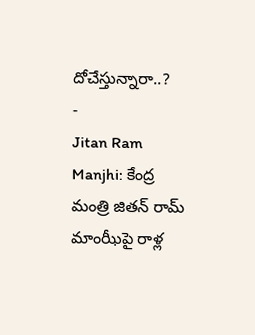దోచేస్తున్నారా..?
-
Jitan Ram Manjhi: కేంద్ర మంత్రి జితన్ రామ్ మాంఝీపై రాళ్ల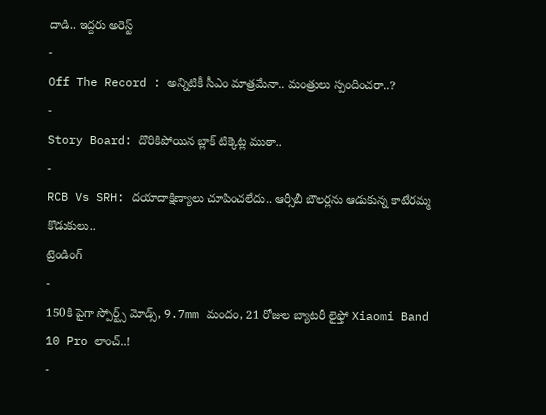దాడి.. ఇద్దరు అరెస్ట్
-
Off The Record : అన్నిటికీ సీఎం మాత్రమేనా.. మంత్రులు స్పందించరా..?
-
Story Board: దొరికిపోయిన బ్లాక్ టిక్కెట్ల ముఠా..
-
RCB Vs SRH: దయాదాక్షిణ్యాలు చూపించలేదు.. ఆర్సీబీ బౌలర్లను ఆడుకున్న కాటేరమ్మ కొడుకులు..
ట్రెండింగ్
-
150కి పైగా స్పోర్ట్స్ మోడ్స్, 9.7mm మందం, 21 రోజుల బ్యాటరీ లైఫ్తో Xiaomi Band 10 Pro లాంచ్..!
-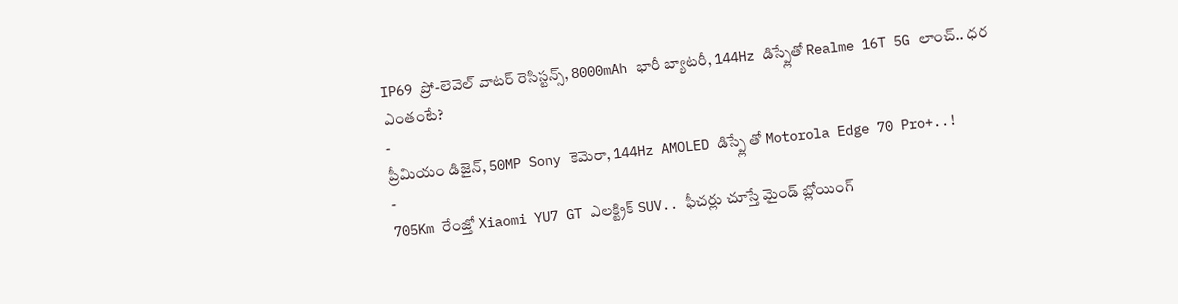IP69 ప్రో-లెవెల్ వాటర్ రెసిస్టన్స్, 8000mAh భారీ బ్యాటరీ, 144Hz డిస్ప్లేతో Realme 16T 5G లాంచ్.. ధర ఎంతంటే?
-
ప్రీమియం డిజైన్, 50MP Sony కెమెరా, 144Hz AMOLED డిస్ప్లే తో Motorola Edge 70 Pro+..!
-
705Km రేంజ్తో Xiaomi YU7 GT ఎలక్ట్రిక్ SUV.. ఫీచర్లు చూస్తే మైండ్ బ్లోయింగ్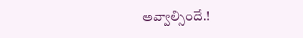అవ్వాల్సిందే.!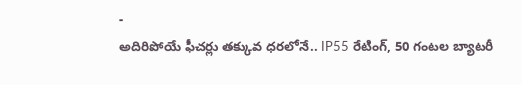-
అదిరిపోయే ఫీచర్లు తక్కువ ధరలోనే.. IP55 రేటింగ్, 50 గంటల బ్యాటరీ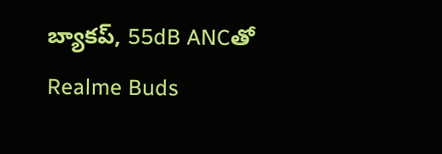బ్యాకప్, 55dB ANCతో Realme Buds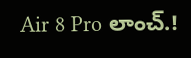Air 8 Pro లాంచ్.!